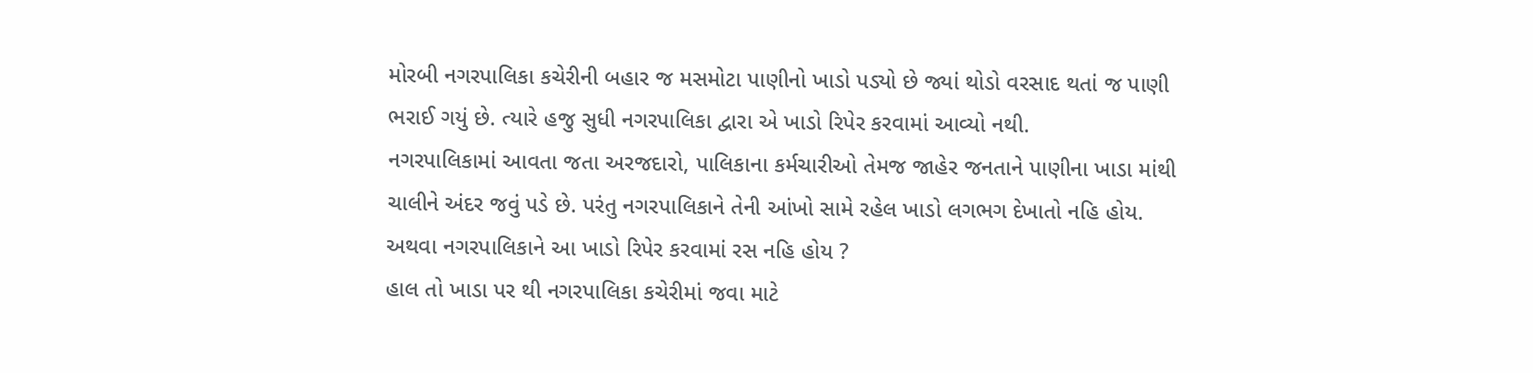મોરબી નગરપાલિકા કચેરીની બહાર જ મસમોટા પાણીનો ખાડો પડ્યો છે જ્યાં થોડો વરસાદ થતાં જ પાણી ભરાઈ ગયું છે. ત્યારે હજુ સુધી નગરપાલિકા દ્વારા એ ખાડો રિપેર કરવામાં આવ્યો નથી.
નગરપાલિકામાં આવતા જતા અરજદારો, પાલિકાના કર્મચારીઓ તેમજ જાહેર જનતાને પાણીના ખાડા માંથી ચાલીને અંદર જવું પડે છે. પરંતુ નગરપાલિકાને તેની આંખો સામે રહેલ ખાડો લગભગ દેખાતો નહિ હોય. અથવા નગરપાલિકાને આ ખાડો રિપેર કરવામાં રસ નહિ હોય ?
હાલ તો ખાડા પર થી નગરપાલિકા કચેરીમાં જવા માટે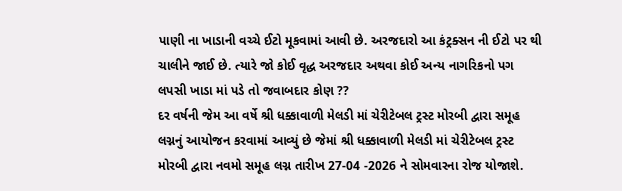પાણી ના ખાડાની વચ્ચે ઈટો મૂકવામાં આવી છે. અરજદારો આ કંટ્રક્સન ની ઈટો પર થી ચાલીને જાઈ છે. ત્યારે જો કોઈ વૃદ્ધ અરજદાર અથવા કોઈ અન્ય નાગરિકનો પગ લપસી ખાડા માં પડે તો જવાબદાર કોણ ??
દર વર્ષની જેમ આ વર્ષે શ્રી ધક્કાવાળી મેલડી માં ચેરીટેબલ ટ્રસ્ટ મોરબી દ્વારા સમૂહ લગ્નનું આયોજન કરવામાં આવ્યું છે જેમાં શ્રી ધક્કાવાળી મેલડી માં ચેરીટેબલ ટ્રસ્ટ મોરબી દ્વારા નવમો સમૂહ લગ્ન તારીખ 27-04 -2026 ને સોમવારના રોજ યોજાશે.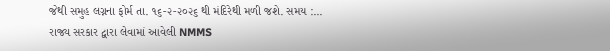જેથી સમુહ લગ્નના ફોર્મ તા. ૧૬-૨-૨૦૨૬ થી મંદિરેથી મળી જશે. સમય :...
રાજ્ય સરકાર દ્વારા લેવામાં આવેલી NMMS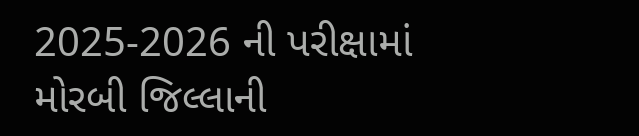2025-2026 ની પરીક્ષામાં મોરબી જિલ્લાની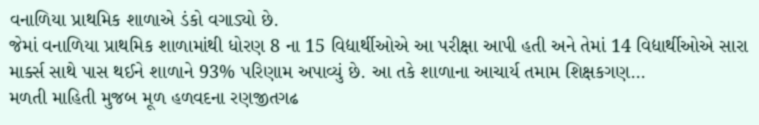વનાળિયા પ્રાથમિક શાળાએ ડંકો વગાડ્યો છે.
જેમાં વનાળિયા પ્રાથમિક શાળામાંથી ધોરણ 8 ના 15 વિદ્યાર્થીઓએ આ પરીક્ષા આપી હતી અને તેમાં 14 વિદ્યાર્થીઓએ સારા માર્ક્સ સાથે પાસ થઈને શાળાને 93% પરિણામ અપાવ્યું છે. આ તકે શાળાના આચાર્ય તમામ શિક્ષકગણ...
મળતી માહિતી મુજબ મૂળ હળવદના રણજીતગઢ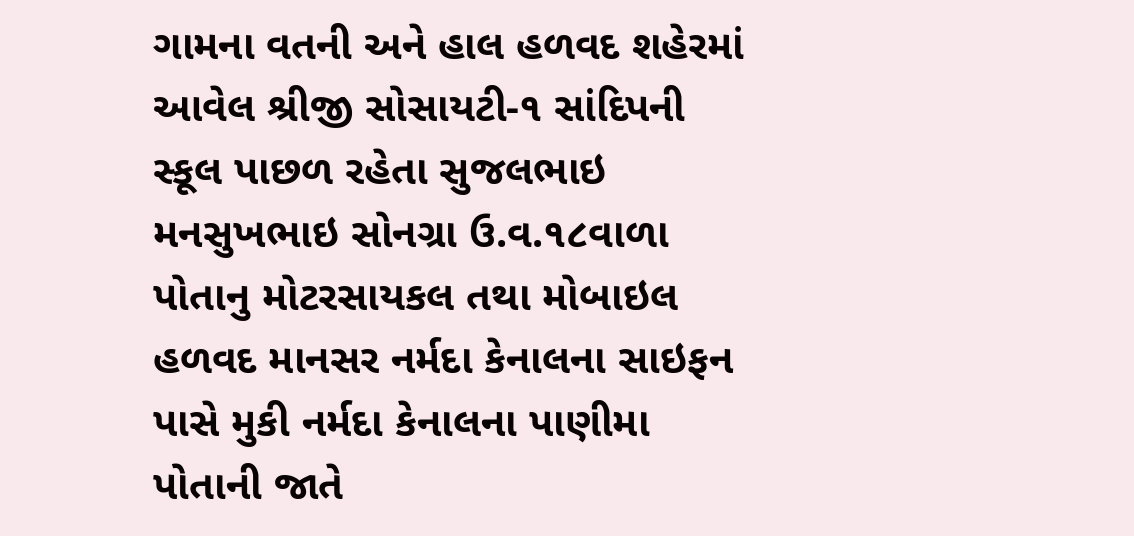ગામના વતની અને હાલ હળવદ શહેરમાં આવેલ શ્રીજી સોસાયટી-૧ સાંદિપની સ્કૂલ પાછળ રહેતા સુજલભાઇ મનસુખભાઇ સોનગ્રા ઉ.વ.૧૮વાળા પોતાનુ મોટરસાયકલ તથા મોબાઇલ હળવદ માનસર નર્મદા કેનાલના સાઇફન પાસે મુકી નર્મદા કેનાલના પાણીમા પોતાની જાતે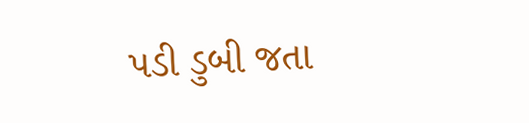પડી ડુબી જતા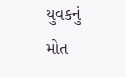યુવકનું મોત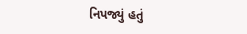નિપજ્યું હતું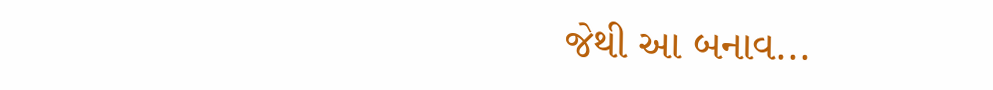જેથી આ બનાવ...